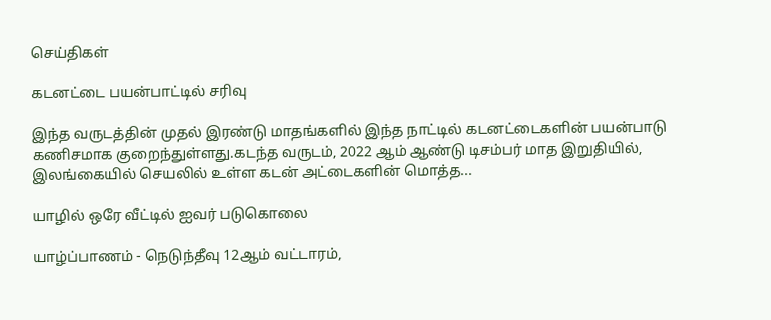செய்திகள்

கடனட்டை பயன்பாட்டில் சரிவு

இந்த வருடத்தின் முதல் இரண்டு மாதங்களில் இந்த நாட்டில் கடனட்டைகளின் பயன்பாடு கணிசமாக குறைந்துள்ளது.கடந்த வருடம், 2022 ஆம் ஆண்டு டிசம்பர் மாத இறுதியில், இலங்கையில் செயலில் உள்ள கடன் அட்டைகளின் மொத்த...

யாழில் ஒரே வீட்டில் ஐவர் படுகொலை

யாழ்ப்பாணம் - நெடுந்தீவு 12ஆம் வட்டாரம்,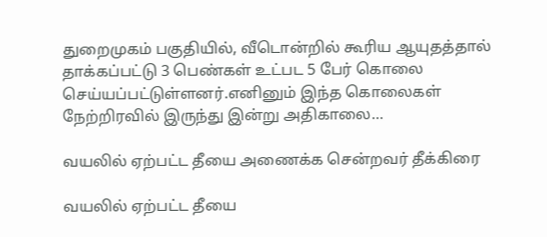துறைமுகம் பகுதியில், வீடொன்றில் கூரிய ஆயுதத்தால் தாக்கப்பட்டு 3 பெண்கள் உட்பட 5 பேர் கொலை செய்யப்பட்டுள்ளனர்.எனினும் இந்த கொலைகள் நேற்றிரவில் இருந்து இன்று அதிகாலை...

வயலில் ஏற்பட்ட தீயை அணைக்க சென்றவர் தீக்கிரை

வயலில் ஏற்பட்ட தீயை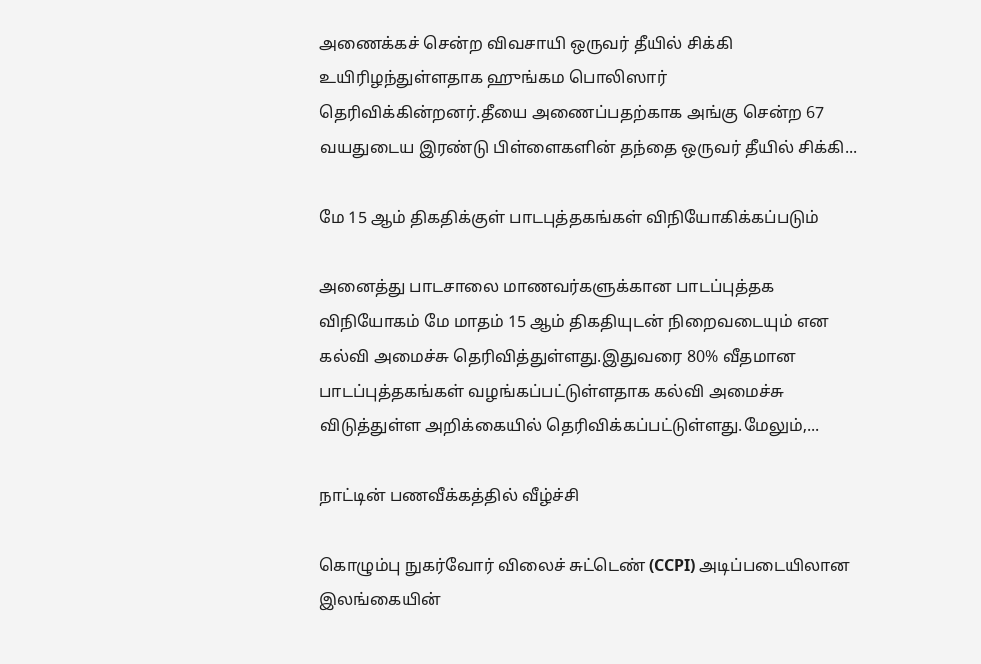அணைக்கச் சென்ற விவசாயி ஒருவர் தீயில் சிக்கி உயிரிழந்துள்ளதாக ஹுங்கம பொலிஸார் தெரிவிக்கின்றனர்.தீயை அணைப்பதற்காக அங்கு சென்ற 67 வயதுடைய இரண்டு பிள்ளைகளின் தந்தை ஒருவர் தீயில் சிக்கி...

மே 15 ஆம் திகதிக்குள் பாடபுத்தகங்கள் விநியோகிக்கப்படும்

அனைத்து பாடசாலை மாணவர்களுக்கான பாடப்புத்தக விநியோகம் மே மாதம் 15 ஆம் திகதியுடன் நிறைவடையும் என கல்வி அமைச்சு தெரிவித்துள்ளது.இதுவரை 80% வீதமான பாடப்புத்தகங்கள் வழங்கப்பட்டுள்ளதாக கல்வி அமைச்சு விடுத்துள்ள அறிக்கையில் தெரிவிக்கப்பட்டுள்ளது.மேலும்,...

நாட்டின் பணவீக்கத்தில் வீழ்ச்சி

கொழும்பு நுகர்வோர் விலைச் சுட்டெண் (CCPI) அடிப்படையிலான இலங்கையின்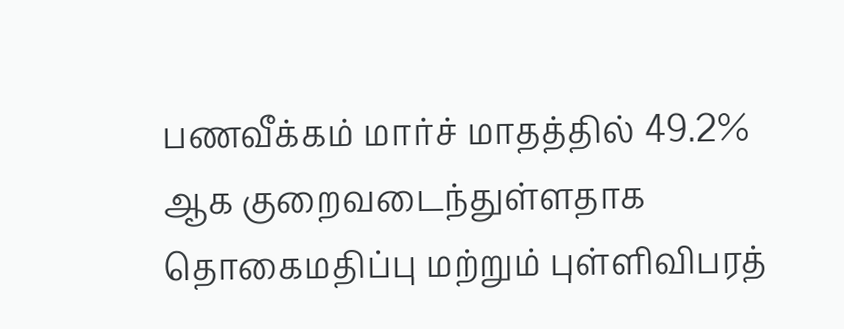பணவீக்கம் மார்ச் மாதத்தில் 49.2% ஆக குறைவடைந்துள்ளதாக தொகைமதிப்பு மற்றும் புள்ளிவிபரத்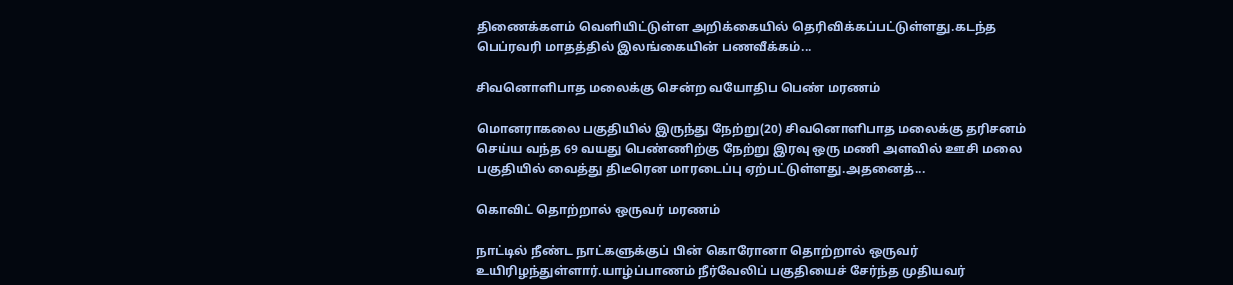திணைக்களம் வெளியிட்டுள்ள அறிக்கையில் தெரிவிக்கப்பட்டுள்ளது.கடந்த பெப்ரவரி மாதத்தில் இலங்கையின் பணவீக்கம்...

சிவனொளிபாத மலைக்கு சென்ற வயோதிப பெண் மரணம்

மொனராகலை பகுதியில் இருந்து நேற்று(20) சிவனொளிபாத மலைக்கு தரிசனம் செய்ய வந்த 69 வயது பெண்ணிற்கு நேற்று இரவு ஒரு மணி அளவில் ஊசி மலை பகுதியில் வைத்து திடீரென மாரடைப்பு ஏற்பட்டுள்ளது.அதனைத்...

கொவிட் தொற்றால் ஒருவர் மரணம்

நாட்டில் நீண்ட நாட்களுக்குப் பின் கொரோனா தொற்றால் ஒருவர் உயிரிழந்துள்ளார்.யாழ்ப்பாணம் நீர்வேலிப் பகுதியைச் சேர்ந்த முதியவர்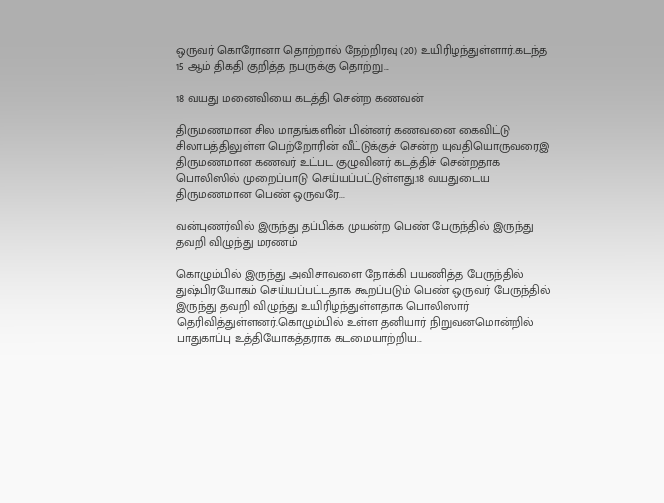ஒருவர் கொரோனா தொற்றால் நேற்றிரவு (20) உயிரிழந்துள்ளார்.கடந்த 15 ஆம் திகதி குறித்த நபருக்கு தொற்று...

18 வயது மனைவியை கடத்தி சென்ற கணவன்

திருமணமான சில மாதங்களின் பின்னர் கணவனை கைவிட்டு சிலாபத்திலுள்ள பெற்றோரின் வீட்டுக்குச் சென்ற யுவதியொருவரைஇ திருமணமான கணவர் உட்பட குழுவினர் கடத்திச் சென்றதாக பொலிஸில் முறைப்பாடு செய்யப்பட்டுள்ளது.18 வயதுடைய திருமணமான பெண் ஒருவரே...

வன்புணர்வில் இருந்து தப்பிக்க முயன்ற பெண் பேருந்தில் இருந்து தவறி விழுந்து மரணம்

கொழும்பில் இருந்து அவிசாவளை நோக்கி பயணித்த பேருந்தில் துஷ்பிரயோகம் செய்யப்பட்டதாக கூறப்படும் பெண் ஒருவர் பேருந்தில் இருந்து தவறி விழுந்து உயிரிழந்துள்ளதாக பொலிஸார் தெரிவித்துள்ளனர்.கொழும்பில் உள்ள தனியார் நிறுவனமொன்றில் பாதுகாப்பு உத்தியோகத்தராக கடமையாற்றிய...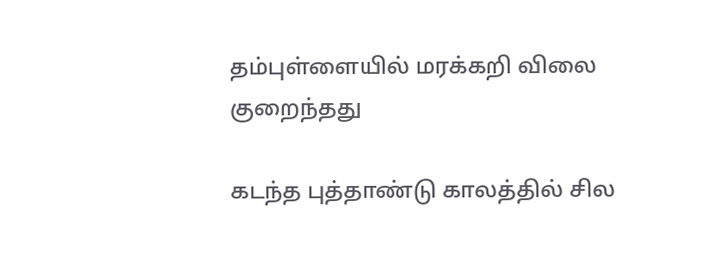தம்புள்ளையில் மரக்கறி விலை குறைந்தது

கடந்த புத்தாண்டு காலத்தில் சில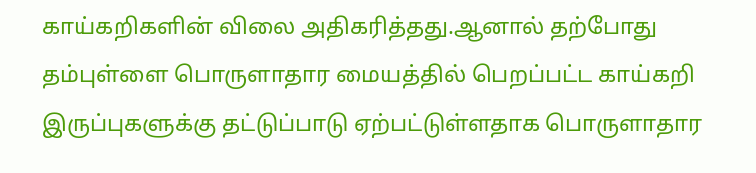காய்கறிகளின் விலை அதிகரித்தது.ஆனால் தற்போது தம்புள்ளை பொருளாதார மையத்தில் பெறப்பட்ட காய்கறி இருப்புகளுக்கு தட்டுப்பாடு ஏற்பட்டுள்ளதாக பொருளாதார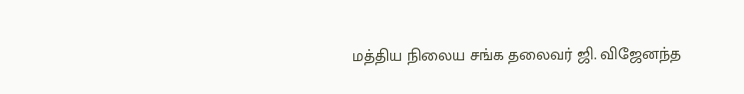மத்திய நிலைய சங்க தலைவர் ஜி. விஜேனந்த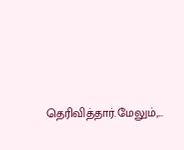தெரிவித்தார்.மேலும்,...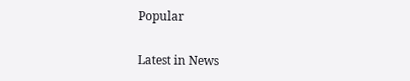Popular

Latest in News